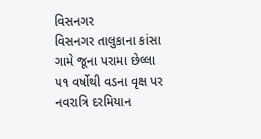વિસનગર
વિસનગર તાલુકાના કાંસા ગામે જૂના પરામા છેલ્લા ૫૧ વર્ષોથી વડના વૃક્ષ પર નવરાત્રિ દરમિયાન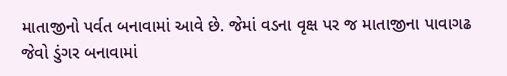માતાજીનો પર્વત બનાવામાં આવે છે. જેમાં વડના વૃક્ષ પર જ માતાજીના પાવાગઢ જેવો ડુંગર બનાવામાં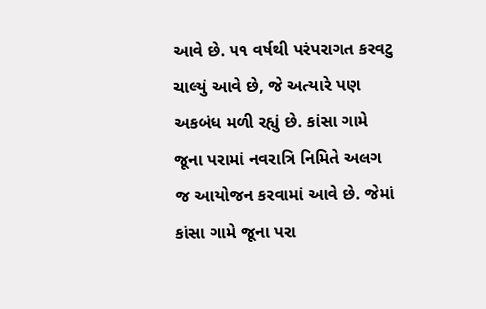આવે છે. ૫૧ વર્ષથી પરંપરાગત કરવટુ ચાલ્યું આવે છે, જે અત્યારે પણ અકબંધ મળી રહ્યું છે. કાંસા ગામે જૂના પરામાં નવરાત્રિ નિમિતે અલગ જ આયોજન કરવામાં આવે છે. જેમાં કાંસા ગામે જૂના પરા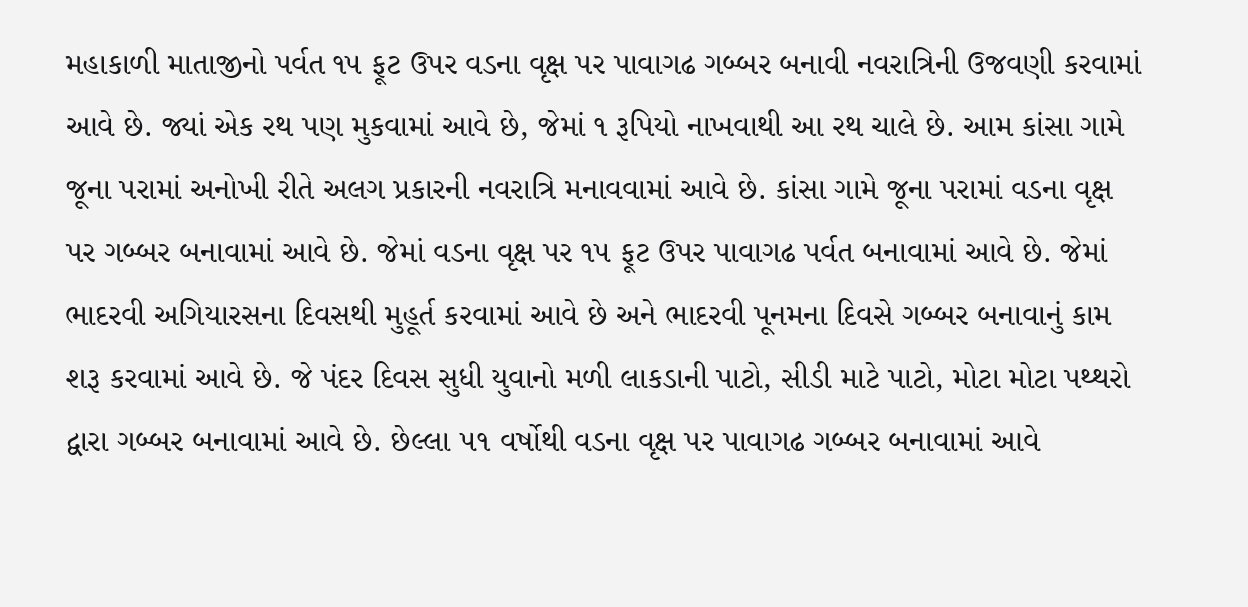મહાકાળી માતાજીનો પર્વત ૧૫ ફૂટ ઉપર વડના વૃક્ષ પર પાવાગઢ ગબ્બર બનાવી નવરાત્રિની ઉજવણી કરવામાં આવે છે. જ્યાં એક રથ પણ મુકવામાં આવે છે, જેમાં ૧ રૂપિયો નાખવાથી આ રથ ચાલે છે. આમ કાંસા ગામે જૂના પરામાં અનોખી રીતે અલગ પ્રકારની નવરાત્રિ મનાવવામાં આવે છે. કાંસા ગામે જૂના પરામાં વડના વૃક્ષ પર ગબ્બર બનાવામાં આવે છે. જેમાં વડના વૃક્ષ પર ૧૫ ફૂટ ઉપર પાવાગઢ પર્વત બનાવામાં આવે છે. જેમાં ભાદરવી અગિયારસના દિવસથી મુહૂર્ત કરવામાં આવે છે અને ભાદરવી પૂનમના દિવસે ગબ્બર બનાવાનું કામ શરૂ કરવામાં આવે છે. જે પંદર દિવસ સુધી યુવાનો મળી લાકડાની પાટો, સીડી માટે પાટો, મોટા મોટા પથ્થરો દ્વારા ગબ્બર બનાવામાં આવે છે. છેલ્લા ૫૧ વર્ષોથી વડના વૃક્ષ પર પાવાગઢ ગબ્બર બનાવામાં આવે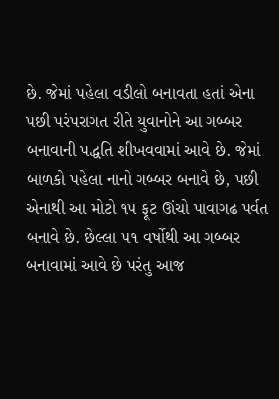છે. જેમાં પહેલા વડીલો બનાવતા હતાં એના પછી પરંપરાગત રીતે યુવાનોને આ ગબ્બર બનાવાની પદ્ધતિ શીખવવામાં આવે છે. જેમાં બાળકો પહેલા નાનો ગબ્બર બનાવે છે, પછી એનાથી આ મોટો ૧૫ ફૂટ ઊંચો પાવાગઢ પર્વત બનાવે છે. છેલ્લા ૫૧ વર્ષોથી આ ગબ્બર બનાવામાં આવે છે પરંતુ આજ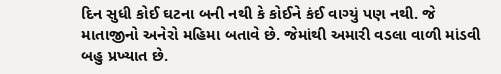દિન સુધી કોઈ ઘટના બની નથી કે કોઈને કંઈ વાગ્યું પણ નથી. જે માતાજીનો અનેરો મહિમા બતાવે છે. જેમાંથી અમારી વડલા વાળી માંડવી બહુ પ્રખ્યાત છે.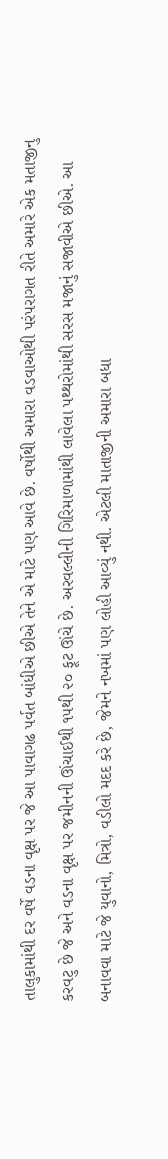તાલુકામાંથી દર વર્ષે વડના વૃક્ષ પર જે આ પાવાગઢ પર્વત બાંધીએ છીએ તેને એ માટે પણ આવે છે. વર્ષોથી અમારા વડવાઓથી પરંપરાગત રીતે અમારે એક મતાજીનુ કરવટુ છે જે અને વડના વૃક્ષ પર જમીનની ઊંચાઈથી ૧૫થી ૨૦ ફૂટ ઊંચે છે. અરવલ્લીની ગિરિમાળામાંથી લાવેલા પથ્થરોમાંથી સરસ મજાનું સજાવીએ છીએ. આ બનાવવા માટે જે યુવાનો, મિત્રો, વડીલો મદદ કરે છે, જેમને નખમાં પણ લોહી આવ્યું નથી. એટલી માતાજીની અમારા બધા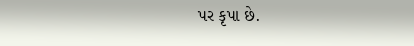પર કૃપા છે.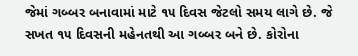જેમાં ગબ્બર બનાવામાં માટે ૧૫ દિવસ જેટલો સમય લાગે છે. જે સખત ૧૫ દિવસની મહેનતથી આ ગબ્બર બને છે. કોરોના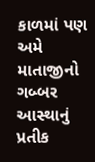કાળમાં પણ અમે માતાજીનો ગબ્બર આસ્થાનું પ્રતીક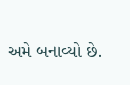અમે બનાવ્યો છે.